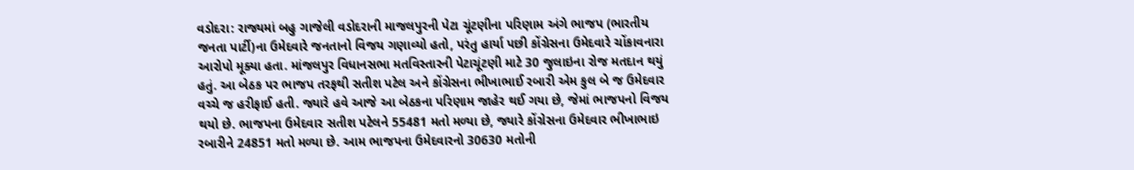વડોદરા: રાજ્યમાં બહુ ગાજેલી વડોદરાની માજલપુરની પેટા ચૂંટણીના પરિણામ અંગે ભાજપ (ભારતીય જનતા પાર્ટી)ના ઉમેદવારે જનતાનો વિજય ગણાવ્યો હતો, પરંતુ હાર્યા પછી કોંગ્રેસના ઉમેદવારે ચોંકાવનારા આરોપો મૂક્યા હતા. માંજલપુર વિધાનસભા મતવિસ્તારની પેટાચૂંટણી માટે 30 જુલાઇના રોજ મતદાન થયું હતું. આ બેઠક પર ભાજપ તરફથી સતીશ પટેલ અને કોંગ્રેસના ભીખાભાઈ રબારી એમ કુલ બે જ ઉમેદવાર વચ્ચે જ હરીફાઈ હતી. જ્યારે હવે આજે આ બેઠકના પરિણામ જાહેર થઈ ગયા છે, જેમાં ભાજપનો વિજય થયો છે. ભાજપના ઉમેદવાર સતીશ પટેલને 55481 મતો મળ્યા છે, જ્યારે કોંગ્રેસના ઉમેદવાર ભીખાભાઇ રબારીને 24851 મતો મળ્યા છે. આમ ભાજપના ઉમેદવારનો 30630 મતોની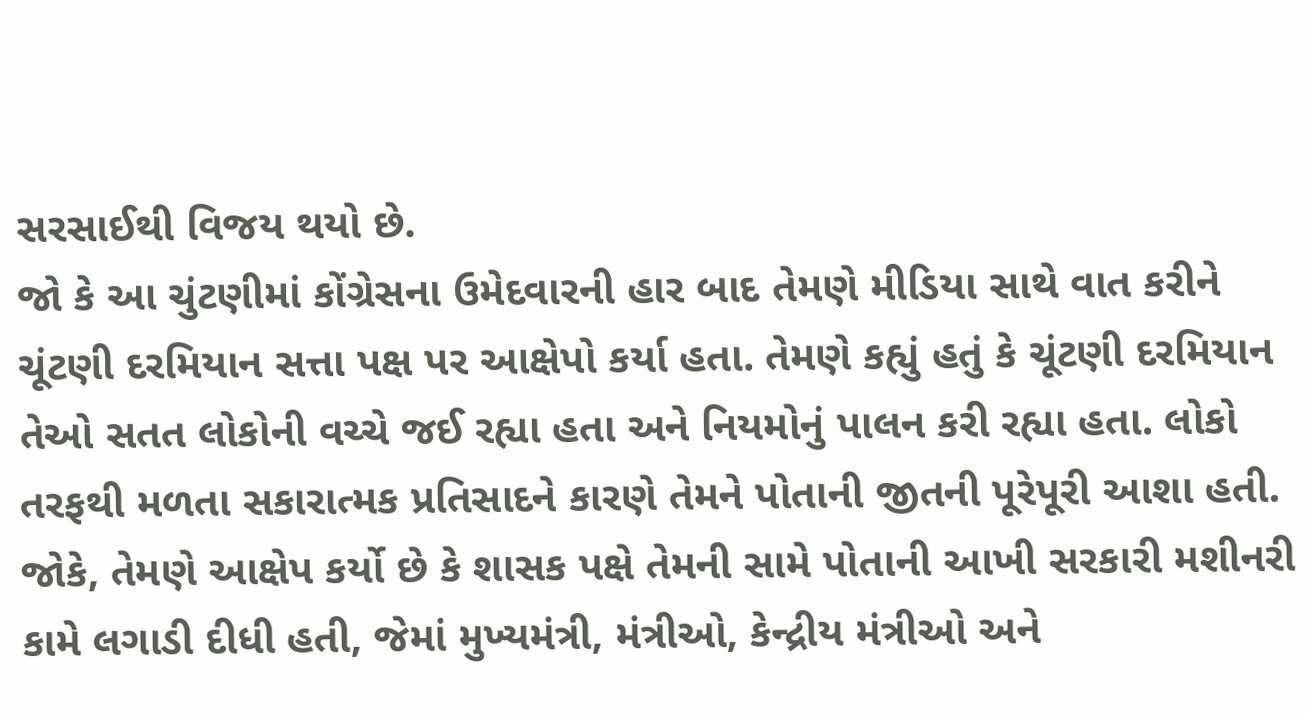સરસાઈથી વિજય થયો છે.
જો કે આ ચુંટણીમાં કોંગ્રેસના ઉમેદવારની હાર બાદ તેમણે મીડિયા સાથે વાત કરીને ચૂંટણી દરમિયાન સત્તા પક્ષ પર આક્ષેપો કર્યા હતા. તેમણે કહ્યું હતું કે ચૂંટણી દરમિયાન તેઓ સતત લોકોની વચ્ચે જઈ રહ્યા હતા અને નિયમોનું પાલન કરી રહ્યા હતા. લોકો તરફથી મળતા સકારાત્મક પ્રતિસાદને કારણે તેમને પોતાની જીતની પૂરેપૂરી આશા હતી. જોકે, તેમણે આક્ષેપ કર્યો છે કે શાસક પક્ષે તેમની સામે પોતાની આખી સરકારી મશીનરી કામે લગાડી દીધી હતી, જેમાં મુખ્યમંત્રી, મંત્રીઓ, કેન્દ્રીય મંત્રીઓ અને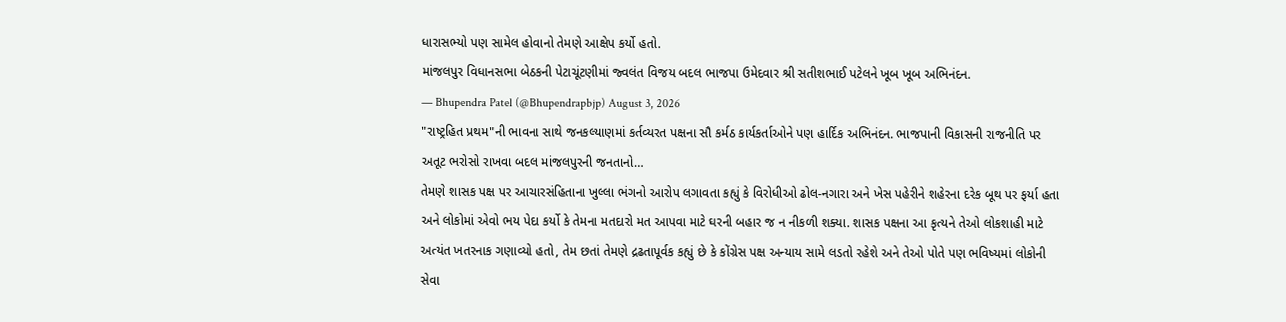ધારાસભ્યો પણ સામેલ હોવાનો તેમણે આક્ષેપ કર્યો હતો.
માંજલપુર વિધાનસભા બેઠકની પેટાચૂંટણીમાં જ્વલંત વિજય બદલ ભાજપા ઉમેદવાર શ્રી સતીશભાઈ પટેલને ખૂબ ખૂબ અભિનંદન.
— Bhupendra Patel (@Bhupendrapbjp) August 3, 2026
"રાષ્ટ્રહિત પ્રથમ"ની ભાવના સાથે જનકલ્યાણમાં કર્તવ્યરત પક્ષના સૌ કર્મઠ કાર્યકર્તાઓને પણ હાર્દિક અભિનંદન. ભાજપાની વિકાસની રાજનીતિ પર અતૂટ ભરોસો રાખવા બદલ માંજલપુરની જનતાનો…
તેમણે શાસક પક્ષ પર આચારસંહિતાના ખુલ્લા ભંગનો આરોપ લગાવતા કહ્યું કે વિરોધીઓ ઢોલ-નગારા અને ખેસ પહેરીને શહેરના દરેક બૂથ પર ફર્યા હતા અને લોકોમાં એવો ભય પેદા કર્યો કે તેમના મતદારો મત આપવા માટે ઘરની બહાર જ ન નીકળી શક્યા. શાસક પક્ષના આ કૃત્યને તેઓ લોકશાહી માટે અત્યંત ખતરનાક ગણાવ્યો હતો, તેમ છતાં તેમણે દ્રઢતાપૂર્વક કહ્યું છે કે કોંગ્રેસ પક્ષ અન્યાય સામે લડતો રહેશે અને તેઓ પોતે પણ ભવિષ્યમાં લોકોની સેવા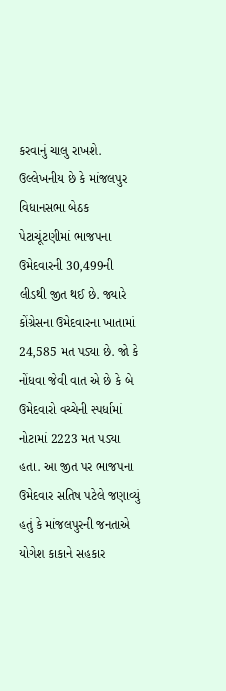કરવાનું ચાલુ રાખશે.
ઉલ્લેખનીય છે કે માંજલપુર વિધાનસભા બેઠક પેટાચૂંટણીમાં ભાજપના ઉમેદવારની 30,499ની લીડથી જીત થઈ છે. જ્યારે કોંગ્રેસના ઉમેદવારના ખાતામાં 24,585 મત પડ્યા છે. જો કે નોંધવા જેવી વાત એ છે કે બે ઉમેદવારો વચ્ચેની સ્પર્ધામાં નોટામાં 2223 મત પડ્યા હતા. આ જીત પર ભાજપના ઉમેદવાર સતિષ પટેલે જણાવ્યું હતું કે માંજલપુરની જનતાએ યોગેશ કાકાને સહકાર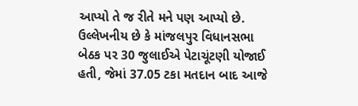આપ્યો તે જ રીતે મને પણ આપ્યો છે. ઉલ્લેખનીય છે કે માંજલપુર વિધાનસભા બેઠક પર 30 જુલાઈએ પેટાચૂંટણી યોજાઈ હતી, જેમાં 37.05 ટકા મતદાન બાદ આજે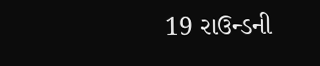19 રાઉન્ડની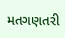મતગણતરી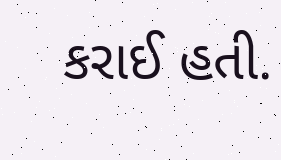કરાઈ હતી.